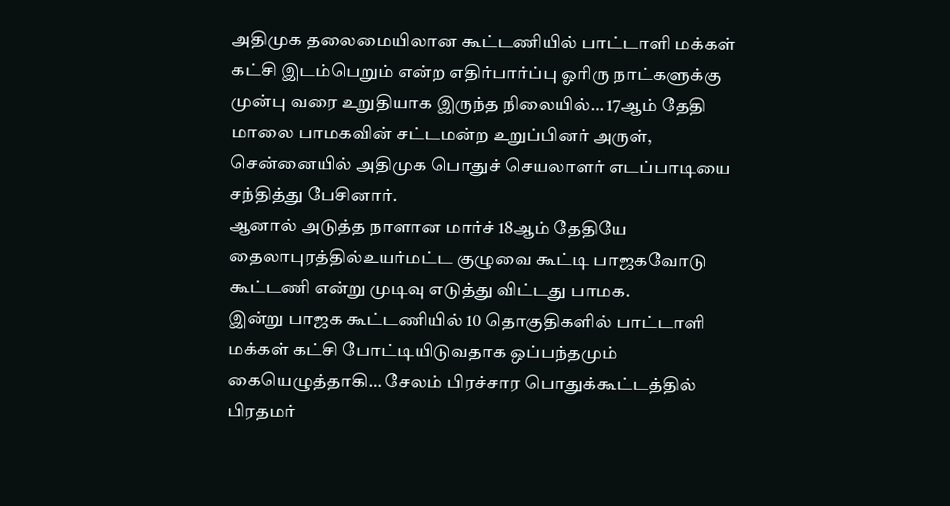அதிமுக தலைமையிலான கூட்டணியில் பாட்டாளி மக்கள் கட்சி இடம்பெறும் என்ற எதிர்பார்ப்பு ஓரிரு நாட்களுக்கு முன்பு வரை உறுதியாக இருந்த நிலையில்… 17ஆம் தேதி மாலை பாமகவின் சட்டமன்ற உறுப்பினர் அருள், சென்னையில் அதிமுக பொதுச் செயலாளர் எடப்பாடியை சந்தித்து பேசினார்.
ஆனால் அடுத்த நாளான மார்ச் 18ஆம் தேதியே தைலாபுரத்தில்உயர்மட்ட குழுவை கூட்டி பாஜகவோடு கூட்டணி என்று முடிவு எடுத்து விட்டது பாமக.
இன்று பாஜக கூட்டணியில் 10 தொகுதிகளில் பாட்டாளி மக்கள் கட்சி போட்டியிடுவதாக ஒப்பந்தமும் கையெழுத்தாகி… சேலம் பிரச்சார பொதுக்கூட்டத்தில் பிரதமர்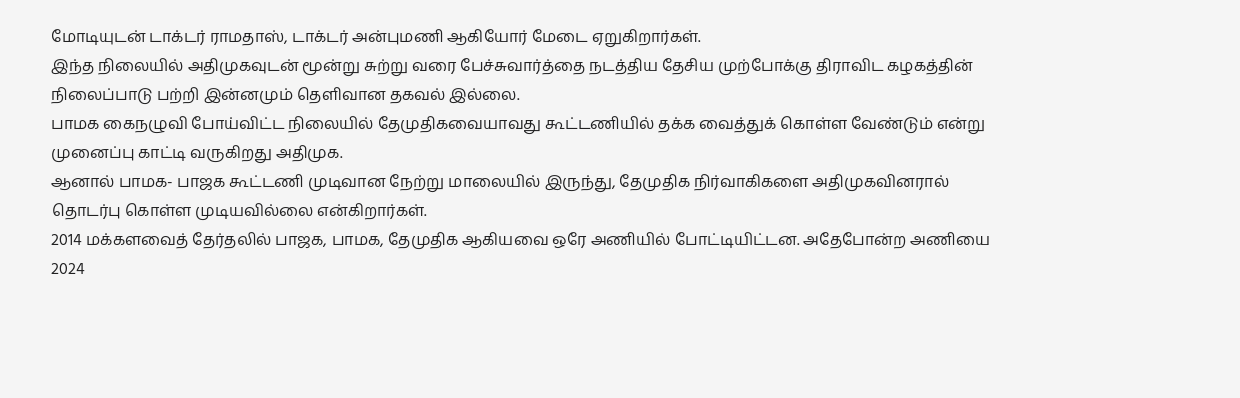மோடியுடன் டாக்டர் ராமதாஸ், டாக்டர் அன்புமணி ஆகியோர் மேடை ஏறுகிறார்கள்.
இந்த நிலையில் அதிமுகவுடன் மூன்று சுற்று வரை பேச்சுவார்த்தை நடத்திய தேசிய முற்போக்கு திராவிட கழகத்தின் நிலைப்பாடு பற்றி இன்னமும் தெளிவான தகவல் இல்லை.
பாமக கைநழுவி போய்விட்ட நிலையில் தேமுதிகவையாவது கூட்டணியில் தக்க வைத்துக் கொள்ள வேண்டும் என்று முனைப்பு காட்டி வருகிறது அதிமுக.
ஆனால் பாமக- பாஜக கூட்டணி முடிவான நேற்று மாலையில் இருந்து, தேமுதிக நிர்வாகிகளை அதிமுகவினரால் தொடர்பு கொள்ள முடியவில்லை என்கிறார்கள்.
2014 மக்களவைத் தேர்தலில் பாஜக, பாமக, தேமுதிக ஆகியவை ஒரே அணியில் போட்டியிட்டன. அதேபோன்ற அணியை 2024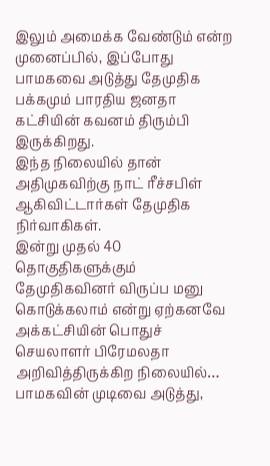இலும் அமைக்க வேண்டும் என்ற முனைப்பில், இப்போது பாமகவை அடுத்து தேமுதிக பக்கமும் பாரதிய ஜனதா கட்சியின் கவனம் திரும்பி இருக்கிறது.
இந்த நிலையில் தான் அதிமுகவிற்கு நாட் ரீச்சபிள் ஆகிவிட்டார்கள் தேமுதிக நிர்வாகிகள்.
இன்று முதல் 40 தொகுதிகளுக்கும் தேமுதிகவினர் விருப்ப மனு கொடுக்கலாம் என்று ஏற்கனவே அக்கட்சியின் பொதுச் செயலாளர் பிரேமலதா அறிவித்திருக்கிற நிலையில்… பாமகவின் முடிவை அடுத்து,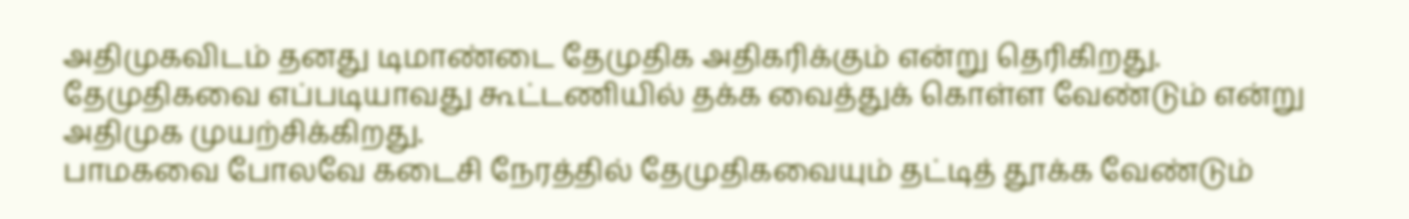அதிமுகவிடம் தனது டிமாண்டை தேமுதிக அதிகரிக்கும் என்று தெரிகிறது.
தேமுதிகவை எப்படியாவது கூட்டணியில் தக்க வைத்துக் கொள்ள வேண்டும் என்று அதிமுக முயற்சிக்கிறது.
பாமகவை போலவே கடைசி நேரத்தில் தேமுதிகவையும் தட்டித் தூக்க வேண்டும்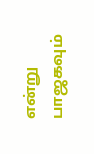என்று பாஜகவும்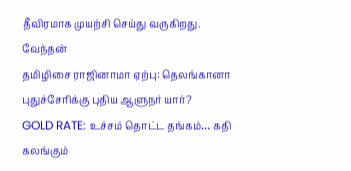தீவிரமாக முயற்சி செய்து வருகிறது.
வேந்தன்
தமிழிசை ராஜினாமா ஏற்பு: தெலங்கானா புதுச்சேரிக்கு புதிய ஆளுநர் யார்?
GOLD RATE: உச்சம் தொட்ட தங்கம்… கதி கலங்கும்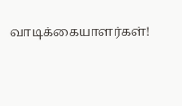வாடிக்கையாளர்கள்!